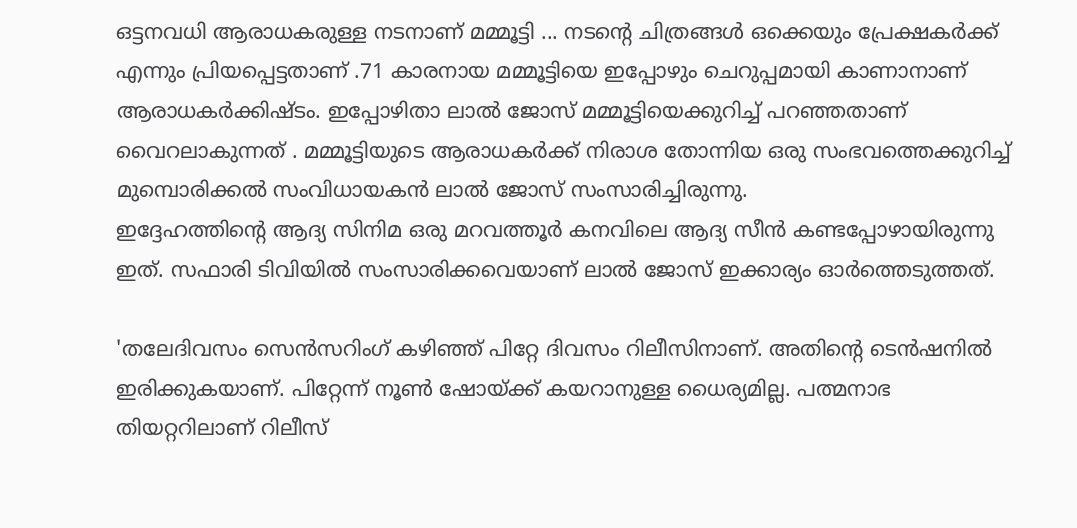ഒട്ടനവധി ആരാധകരുള്ള നടനാണ് മമ്മൂട്ടി ... നടന്റെ ചിത്രങ്ങൾ ഒക്കെയും പ്രേക്ഷകർക്ക് എന്നും പ്രിയപ്പെട്ടതാണ് .71 കാരനായ മമ്മൂട്ടിയെ ഇപ്പോഴും ചെറുപ്പമായി കാണാനാണ് ആരാധകർക്കിഷ്ടം. ഇപ്പോഴിതാ ലാൽ ജോസ് മമ്മൂട്ടിയെക്കുറിച്ച് പറഞ്ഞതാണ് വൈറലാകുന്നത് . മമ്മൂട്ടിയുടെ ആരാധകർക്ക് നിരാശ തോന്നിയ ഒരു സംഭവത്തെക്കുറിച്ച് മുമ്പൊരിക്കൽ സംവിധായകൻ ലാൽ ജോസ് സംസാരിച്ചിരുന്നു.
ഇദ്ദേഹത്തിന്റെ ആദ്യ സിനിമ ഒരു മറവത്തൂർ കനവിലെ ആദ്യ സീൻ കണ്ടപ്പോഴായിരുന്നു ഇത്. സഫാരി ടിവിയിൽ സംസാരിക്കവെയാണ് ലാൽ ജോസ് ഇക്കാര്യം ഓർത്തെടുത്തത്.

'തലേദിവസം സെൻസറിംഗ് കഴിഞ്ഞ് പിറ്റേ ദിവസം റിലീസിനാണ്. അതിന്റെ ടെൻഷനിൽ ഇരിക്കുകയാണ്. പിറ്റേന്ന് നൂൺ ഷോയ്ക്ക് കയറാനുള്ള ധൈര്യമില്ല. പത്മനാഭ തിയറ്ററിലാണ് റിലീസ്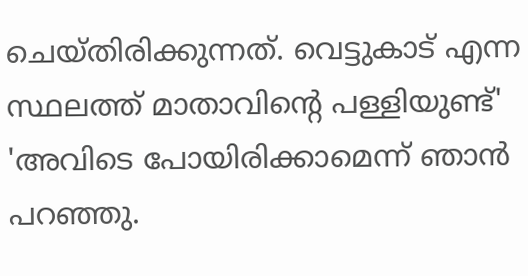ചെയ്തിരിക്കുന്നത്. വെട്ടുകാട് എന്ന സ്ഥലത്ത് മാതാവിന്റെ പള്ളിയുണ്ട്' 'അവിടെ പോയിരിക്കാമെന്ന് ഞാൻ പറഞ്ഞു.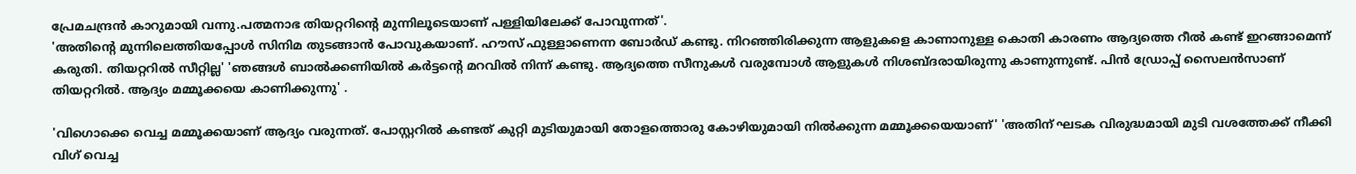പ്രേമചന്ദ്രൻ കാറുമായി വന്നു.പത്മനാഭ തിയറ്ററിന്റെ മുന്നിലൂടെയാണ് പള്ളിയിലേക്ക് പോവുന്നത്'.
'അതിന്റെ മുന്നിലെത്തിയപ്പോൾ സിനിമ തുടങ്ങാൻ പോവുകയാണ്. ഹൗസ് ഫുള്ളാണെന്ന ബോർഡ് കണ്ടു. നിറഞ്ഞിരിക്കുന്ന ആളുകളെ കാണാനുള്ള കൊതി കാരണം ആദ്യത്തെ റീൽ കണ്ട് ഇറങ്ങാമെന്ന് കരുതി. തിയറ്ററിൽ സീറ്റില്ല' 'ഞങ്ങൾ ബാൽക്കണിയിൽ കർട്ടന്റെ മറവിൽ നിന്ന് കണ്ടു. ആദ്യത്തെ സീനുകൾ വരുമ്പോൾ ആളുകൾ നിശബ്ദരായിരുന്നു കാണുന്നുണ്ട്. പിൻ ഡ്രോപ്പ് സൈലൻസാണ് തിയറ്ററിൽ. ആദ്യം മമ്മൂക്കയെ കാണിക്കുന്നു' .

'വിഗൊക്കെ വെച്ച മമ്മൂക്കയാണ് ആദ്യം വരുന്നത്. പോസ്റ്ററിൽ കണ്ടത് കുറ്റി മുടിയുമായി തോളത്തൊരു കോഴിയുമായി നിൽക്കുന്ന മമ്മൂക്കയെയാണ്' 'അതിന് ഘടക വിരുദ്ധമായി മുടി വശത്തേക്ക് നീക്കി വിഗ് വെച്ച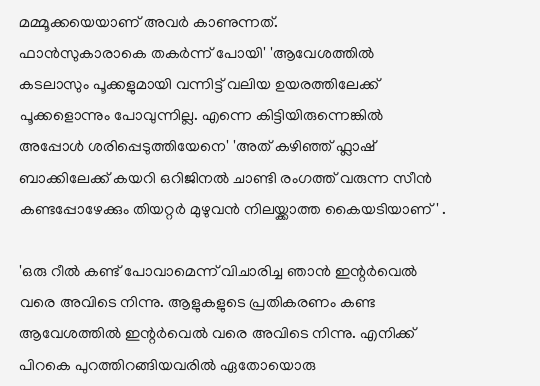മമ്മൂക്കയെയാണ് അവർ കാണുന്നത്.
ഫാൻസുകാരാകെ തകർന്ന് പോയി' 'ആവേശത്തിൽ കടലാസും പൂക്കളുമായി വന്നിട്ട് വലിയ ഉയരത്തിലേക്ക് പൂക്കളൊന്നും പോവുന്നില്ല. എന്നെ കിട്ടിയിരുന്നെങ്കിൽ അപ്പോൾ ശരിപ്പെടുത്തിയേനെ' 'അത് കഴിഞ്ഞ് ഫ്ലാഷ് ബാക്കിലേക്ക് കയറി ഒറിജിനൽ ചാണ്ടി രംഗത്ത് വരുന്ന സീൻ കണ്ടപ്പോഴേക്കും തിയറ്റർ മുഴുവൻ നിലയ്ക്കാത്ത കൈയടിയാണ്' .

'ഒരു റീൽ കണ്ട് പോവാമെന്ന് വിചാരിച്ച ഞാൻ ഇന്റർവെൽ വരെ അവിടെ നിന്നു. ആളുകളുടെ പ്രതികരണം കണ്ട ആവേശത്തിൽ ഇന്റർവെൽ വരെ അവിടെ നിന്നു. എനിക്ക് പിറകെ പുറത്തിറങ്ങിയവരിൽ ഏതോയൊരു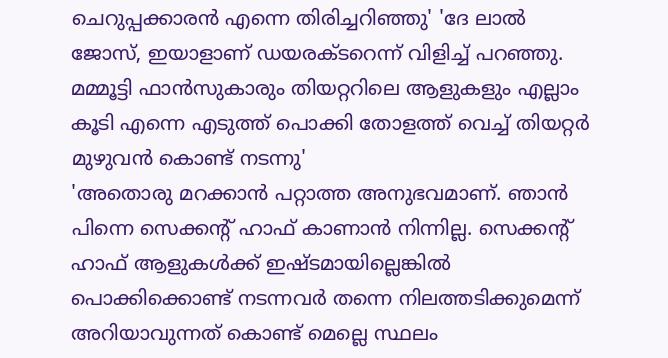ചെറുപ്പക്കാരൻ എന്നെ തിരിച്ചറിഞ്ഞു' 'ദേ ലാൽ ജോസ്, ഇയാളാണ് ഡയരക്ടറെന്ന് വിളിച്ച് പറഞ്ഞു. മമ്മൂട്ടി ഫാൻസുകാരും തിയറ്ററിലെ ആളുകളും എല്ലാം കൂടി എന്നെ എടുത്ത് പൊക്കി തോളത്ത് വെച്ച് തിയറ്റർ മുഴുവൻ കൊണ്ട് നടന്നു'
'അതൊരു മറക്കാൻ പറ്റാത്ത അനുഭവമാണ്. ഞാൻ പിന്നെ സെക്കന്റ് ഹാഫ് കാണാൻ നിന്നില്ല. സെക്കന്റ് ഹാഫ് ആളുകൾക്ക് ഇഷ്ടമായില്ലെങ്കിൽ പൊക്കിക്കൊണ്ട് നടന്നവർ തന്നെ നിലത്തടിക്കുമെന്ന് അറിയാവുന്നത് കൊണ്ട് മെല്ലെ സ്ഥലം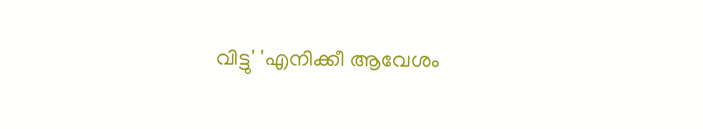വിട്ടു' 'എനിക്കീ ആവേശം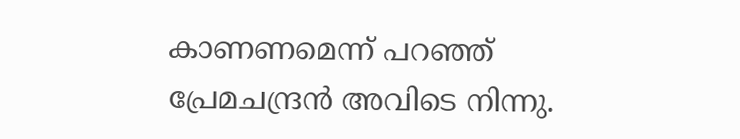കാണണമെന്ന് പറഞ്ഞ് പ്രേമചന്ദ്രൻ അവിടെ നിന്നു.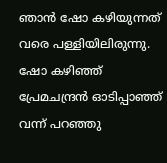ഞാൻ ഷോ കഴിയുന്നത് വരെ പള്ളിയിലിരുന്നു. ഷോ കഴിഞ്ഞ് പ്രേമചന്ദ്രൻ ഓടിപ്പാഞ്ഞ് വന്ന് പറഞ്ഞു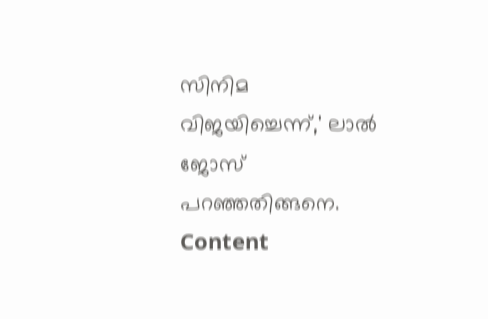സിനിമ വിജയിച്ചെന്ന്,' ലാൽ ജോസ് പറഞ്ഞതിങ്ങനെ.
Content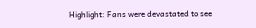Highlight: Fans were devastated to see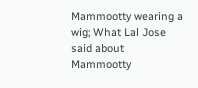Mammootty wearing a wig; What Lal Jose said about Mammootty